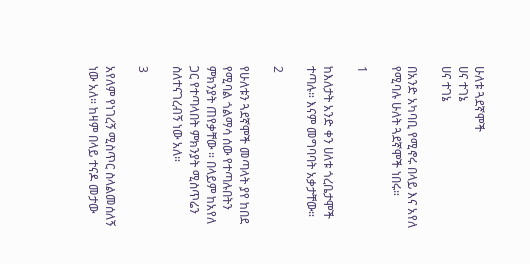ሁለቱ ጓደኛሞች
ሀና ተገኔ
ሀና ተገኔ

በአንድ አካባቢ የሚኖሩ በላይ እና አየለ የሚባሉ ሁለት ጓደኛሞች ነበሩ።

1

ከእለታት አንድ ቀን ሀለቱ ጎረቤታሞች ተጣሉ። እናም መግባባት አቃታቸው።

2

የሁለቱን ጓደኛሞች መጣላት ያየ ከበደ የሚባል ጎልማሳ ሰው የተጣሉበትን ምክንያት ጠየቃቸው ። በላይም ከአየለ ጋር የተጣላበት ምክንያት ሚስጥሬን ስለተናገረብኝ ነው አለ።

3

አየለም የነገረኝ ሚስጥር ስላልመሰለኝ ነው አለ። ከዛም በላይ ተናዶ መታው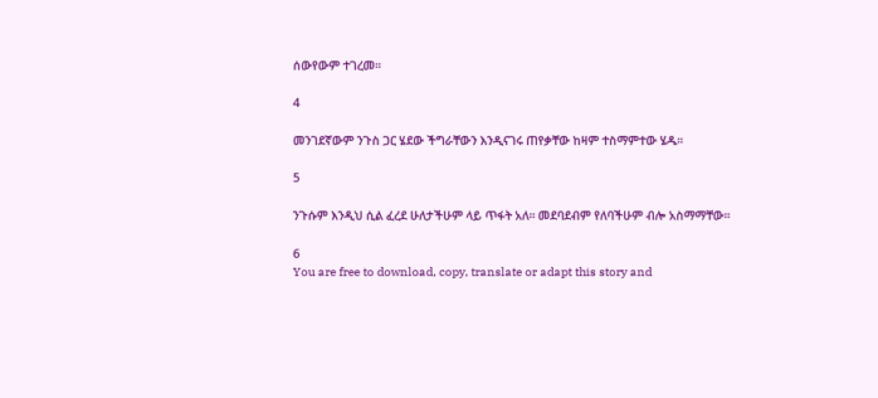ሰውየውም ተገረመ።

4

መንገደኛውም ንጉስ ጋር ሄደው ችግራቸውን እንዲናገሩ ጠየቃቸው ከዛም ተስማምተው ሄዱ።

5

ንጉሱም እንዲህ ሲል ፈረደ ሁለታችሁም ላይ ጥፋት አለ። መደባደብም የለባችሁም ብሎ አስማማቸው።

6
You are free to download, copy, translate or adapt this story and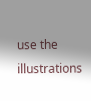use the illustrations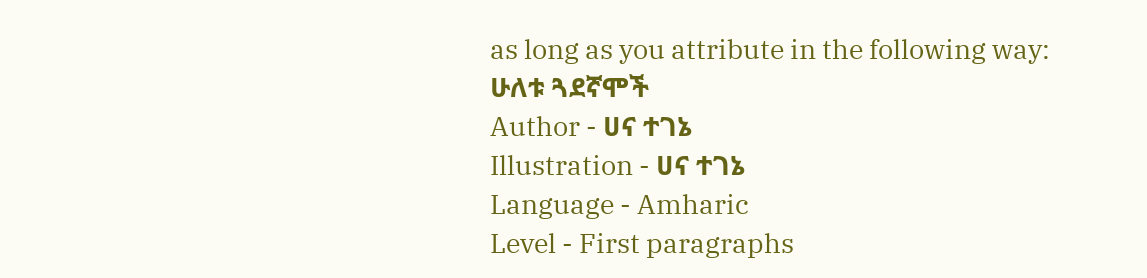as long as you attribute in the following way:
ሁለቱ ጓደኛሞች
Author - ሀና ተገኔ
Illustration - ሀና ተገኔ
Language - Amharic
Level - First paragraphs